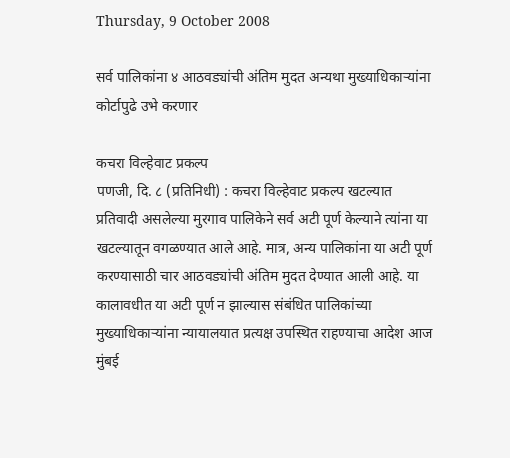Thursday, 9 October 2008

सर्व पालिकांना ४ आठवड्यांची अंतिम मुदत अन्यथा मुख्याधिकाऱ्यांना कोर्टापुढे उभे करणार

कचरा विल्हेवाट प्रकल्प
पणजी, दि. ८ (प्रतिनिधी) : कचरा विल्हेवाट प्रकल्प खटल्यात प्रतिवादी असलेल्या मुरगाव पालिकेने सर्व अटी पूर्ण केल्याने त्यांना या खटल्यातून वगळण्यात आले आहे. मात्र, अन्य पालिकांना या अटी पूर्ण करण्यासाठी चार आठवड्यांची अंतिम मुदत देण्यात आली आहे. या कालावधीत या अटी पूर्ण न झाल्यास संबंधित पालिकांच्या मुख्याधिकाऱ्यांना न्यायालयात प्रत्यक्ष उपस्थित राहण्याचा आदेश आज मुंबई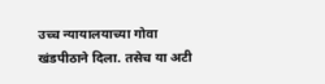उच्च न्यायालयाच्या गोवा खंडपीठाने दिला. तसेच या अटी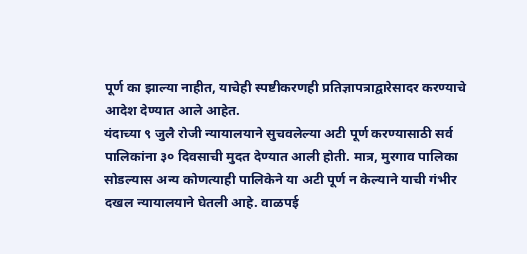पूर्ण का झाल्या नाहीत, याचेही स्पष्टीकरणही प्रतिज्ञापत्राद्वारेसादर करण्याचे आदेश देण्यात आले आहेत.
यंदाच्या ९ जुलै रोजी न्यायालयाने सुचवलेल्या अटी पूर्ण करण्यासाठी सर्व पालिकांना ३० दिवसाची मुदत देण्यात आली होती. मात्र, मुरगाव पालिका सोडल्यास अन्य कोणत्याही पालिकेने या अटी पूर्ण न केल्याने याची गंभीर दखल न्यायालयाने घेतली आहे. वाळपई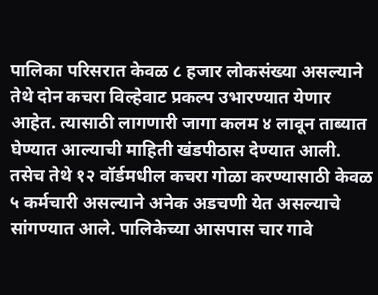पालिका परिसरात केवळ ८ हजार लोकसंख्या असल्याने तेथे दोन कचरा विल्हेवाट प्रकल्प उभारण्यात येणार आहेत. त्यासाठी लागणारी जागा कलम ४ लावून ताब्यात घेण्यात आल्याची माहिती खंडपीठास देण्यात आली. तसेच तेथे १२ वॉर्डमधील कचरा गोळा करण्यासाठी केवळ ५ कर्मचारी असल्याने अनेक अडचणी येत असल्याचे सांगण्यात आले. पालिकेच्या आसपास चार गावे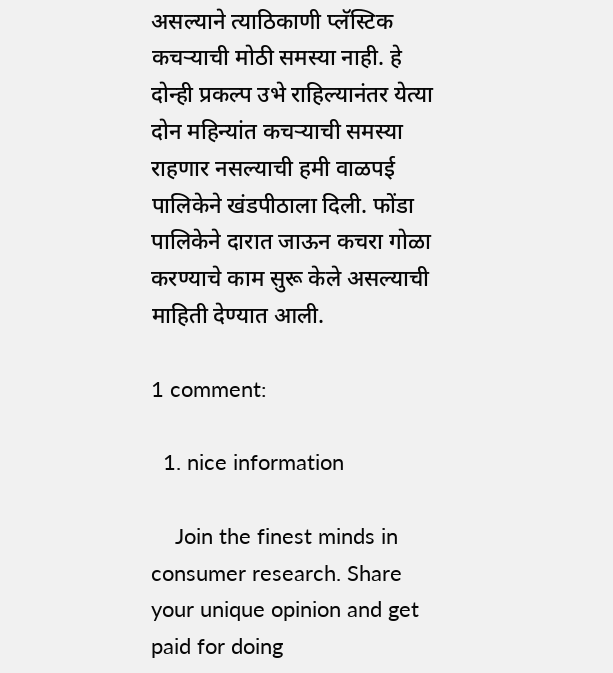असल्याने त्याठिकाणी प्लॅस्टिक कचऱ्याची मोठी समस्या नाही. हे दोन्ही प्रकल्प उभे राहिल्यानंतर येत्या दोन महिन्यांत कचऱ्याची समस्या राहणार नसल्याची हमी वाळपई पालिकेने खंडपीठाला दिली. फोंडा पालिकेने दारात जाऊन कचरा गोळा करण्याचे काम सुरू केले असल्याची माहिती देण्यात आली.

1 comment:

  1. nice information

    Join the finest minds in consumer research. Share your unique opinion and get paid for doing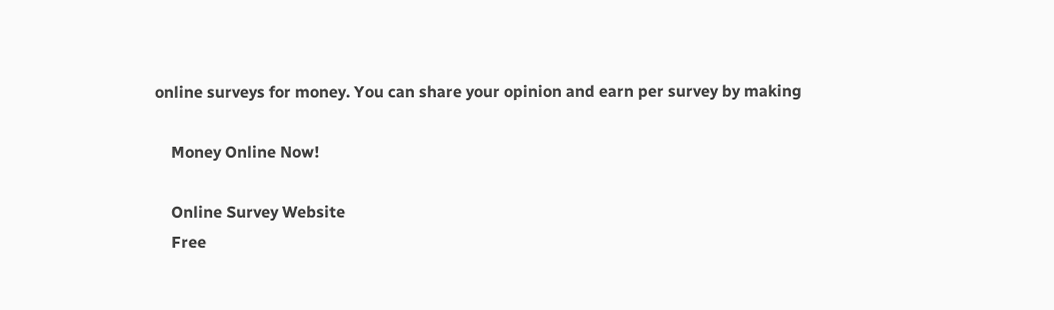online surveys for money. You can share your opinion and earn per survey by making

    Money Online Now!

    Online Survey Website
    Free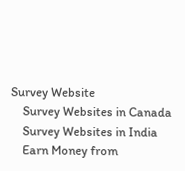Survey Website
    Survey Websites in Canada
    Survey Websites in India
    Earn Money from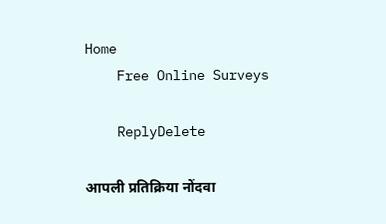Home
    Free Online Surveys

    ReplyDelete

आपली प्रतिक्रिया नोंदवा